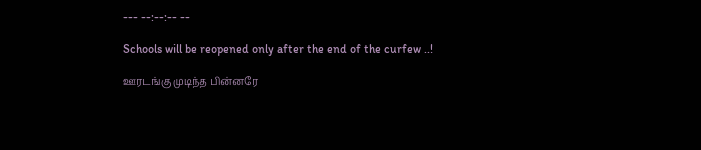--- --:--:-- --

Schools will be reopened only after the end of the curfew ..!

ஊரடங்கு முடிந்த பின்னரே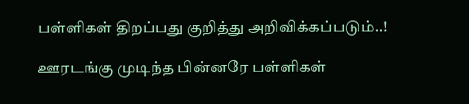பள்ளிகள் திறப்பது குறித்து அறிவிக்கப்படும்..!

ஊரடங்கு முடிந்த பின்னரே பள்ளிகள்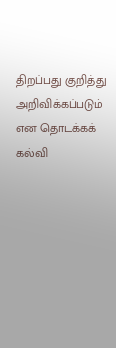திறப்பது குறித்து அறிவிக்கப்படும் என தொடக்கக் கல்வி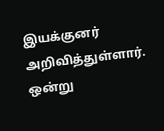இயக்குனர் அறிவித்துள்ளார். ஒன்று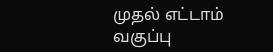முதல் எட்டாம் வகுப்பு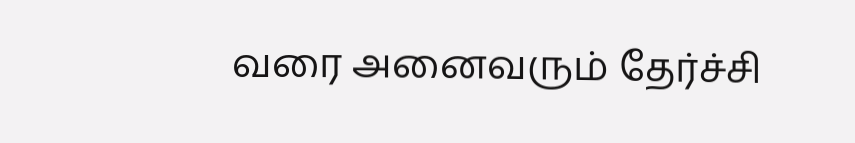வரை அனைவரும் தேர்ச்சி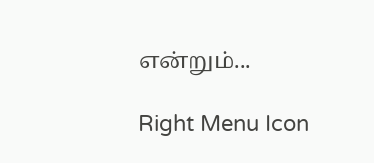என்றும்...

Right Menu Icon